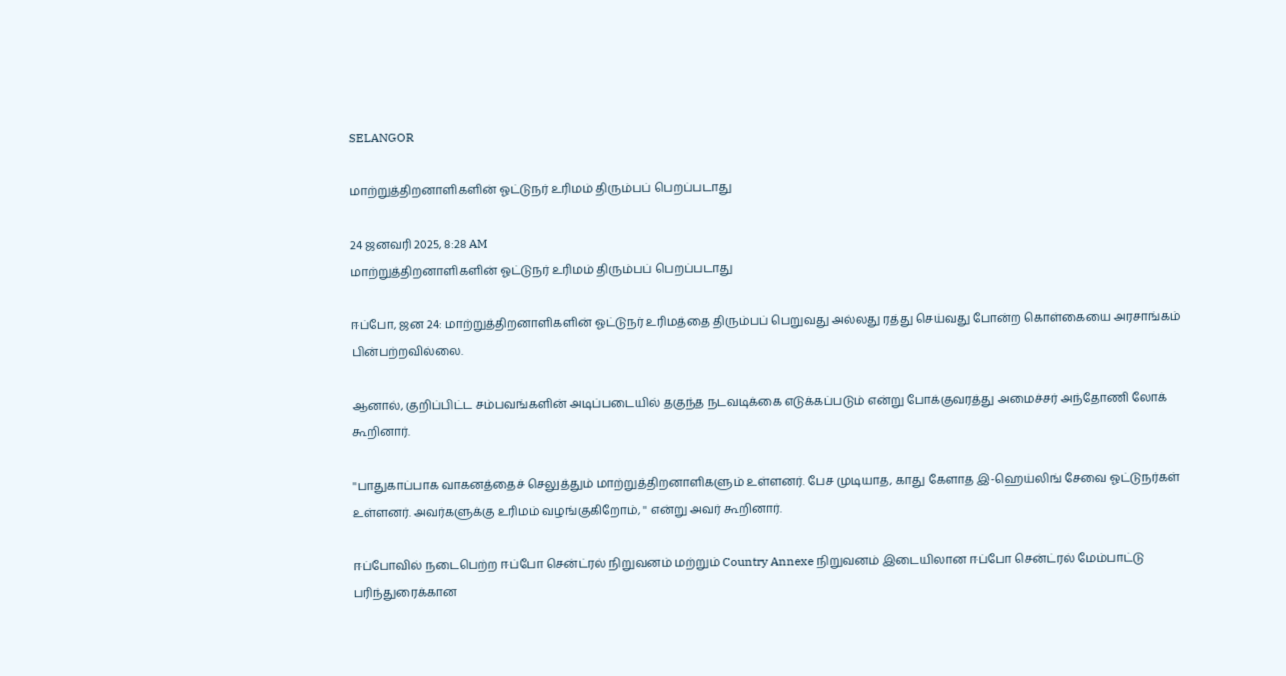SELANGOR

மாற்றுத்திறனாளிகளின் ஓட்டுநர் உரிமம் திரும்பப் பெறப்படாது

24 ஜனவரி 2025, 8:28 AM
மாற்றுத்திறனாளிகளின் ஓட்டுநர் உரிமம் திரும்பப் பெறப்படாது

ஈப்போ, ஜன 24: மாற்றுத்திறனாளிகளின் ஓட்டுநர் உரிமத்தை திரும்பப் பெறுவது அல்லது ரத்து செய்வது போன்ற கொள்கையை அரசாங்கம் பின்பற்றவில்லை.

ஆனால், குறிப்பிட்ட சம்பவங்களின் அடிப்படையில் தகுந்த நடவடிக்கை எடுக்கப்படும் என்று போக்குவரத்து அமைச்சர் அந்தோணி லோக் கூறினார்.

''பாதுகாப்பாக வாகனத்தைச் செலுத்தும் மாற்றுத்திறனாளிகளும் உள்ளனர். பேச முடியாத, காது கேளாத இ-ஹெய்லிங் சேவை ஓட்டுநர்கள் உள்ளனர். அவர்களுக்கு உரிமம் வழங்குகிறோம், '' என்று அவர் கூறினார்.

ஈப்போவில் நடைபெற்ற ஈப்போ சென்ட்ரல் நிறுவனம் மற்றும் Country Annexe நிறுவனம் இடையிலான ஈப்போ சென்ட்ரல் மேம்பாட்டு பரிந்துரைக்கான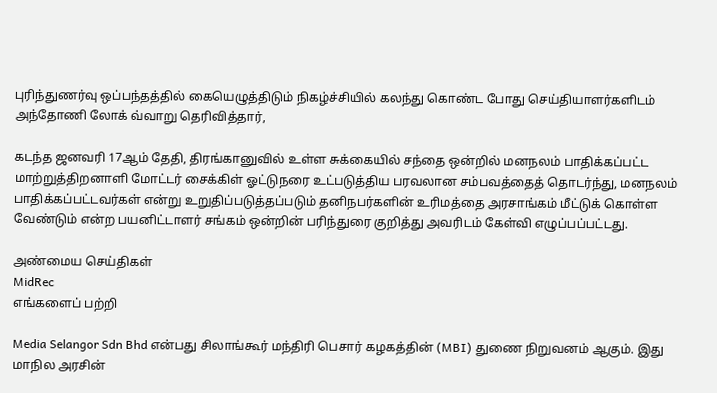புரிந்துணர்வு ஒப்பந்தத்தில் கையெழுத்திடும் நிகழ்ச்சியில் கலந்து கொண்ட போது செய்தியாளர்களிடம் அந்தோணி லோக் வ்வாறு தெரிவித்தார்,

கடந்த ஜனவரி 17ஆம் தேதி, திரங்கானுவில் உள்ள சுக்கையில் சந்தை ஒன்றில் மனநலம் பாதிக்கப்பட்ட மாற்றுத்திறனாளி மோட்டர் சைக்கிள் ஓட்டுநரை உட்படுத்திய பரவலான சம்பவத்தைத் தொடர்ந்து, மனநலம் பாதிக்கப்பட்டவர்கள் என்று உறுதிப்படுத்தப்படும் தனிநபர்களின் உரிமத்தை அரசாங்கம் மீட்டுக் கொள்ள வேண்டும் என்ற பயனிட்டாளர் சங்கம் ஒன்றின் பரிந்துரை குறித்து அவரிடம் கேள்வி எழுப்பப்பட்டது.

அண்மைய செய்திகள்
MidRec
எங்களைப் பற்றி

Media Selangor Sdn Bhd என்பது சிலாங்கூர் மந்திரி பெசார் கழகத்தின் (MBI) துணை நிறுவனம் ஆகும். இது மாநில அரசின்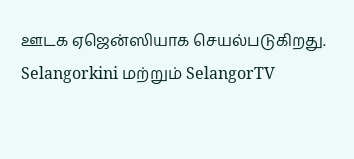ஊடக ஏஜென்ஸியாக செயல்படுகிறது. Selangorkini மற்றும் SelangorTV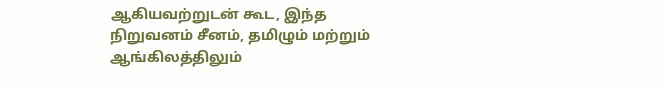ஆகியவற்றுடன் கூட, இந்த நிறுவனம் சீனம், தமிழும் மற்றும் ஆங்கிலத்திலும்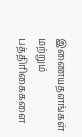இணையதளங்கள் மற்றும் பத்திரிகைகளை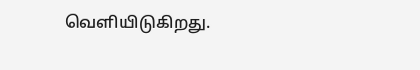வெளியிடுகிறது.